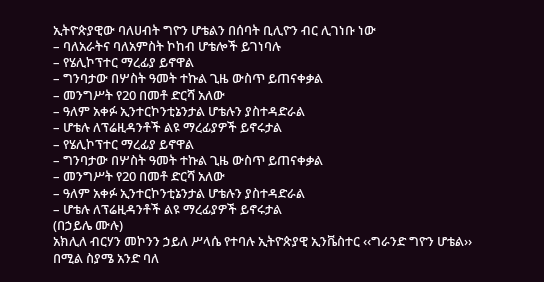ኢትዮጵያዊው ባለሀብት ግዮን ሆቴልን በሰባት ቢሊዮን ብር ሊገነቡ ነው
– ባለአራትና ባለአምስት ኮከብ ሆቴሎች ይገነባሉ
– የሄሊኮፕተር ማረፊያ ይኖዋል
– ግንባታው በሦስት ዓመት ተኩል ጊዜ ውስጥ ይጠናቀቃል
– መንግሥት የ20 በመቶ ድርሻ አለው
– ዓለም አቀፉ ኢንተርኮንቲኔንታል ሆቴሉን ያስተዳድራል
– ሆቴሉ ለፕሬዚዳንቶች ልዩ ማረፊያዎች ይኖሩታል
– የሄሊኮፕተር ማረፊያ ይኖዋል
– ግንባታው በሦስት ዓመት ተኩል ጊዜ ውስጥ ይጠናቀቃል
– መንግሥት የ20 በመቶ ድርሻ አለው
– ዓለም አቀፉ ኢንተርኮንቲኔንታል ሆቴሉን ያስተዳድራል
– ሆቴሉ ለፕሬዚዳንቶች ልዩ ማረፊያዎች ይኖሩታል
(በኃይሌ ሙሉ)
አክሊለ ብርሃን መኮንን ኃይለ ሥላሴ የተባሉ ኢትዮጵያዊ ኢንቬስተር ‹‹ግራንድ ግዮን ሆቴል›› በሚል ስያሜ አንድ ባለ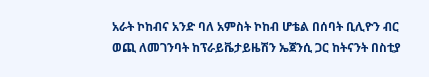አራት ኮከብና አንድ ባለ አምስት ኮከብ ሆቴል በሰባት ቢሊዮን ብር ወጪ ለመገንባት ከፕራይቬታይዜሽን ኤጀንሲ ጋር ከትናንት በስቲያ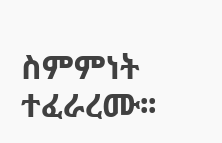ስምምነት ተፈራረሙ፡፡